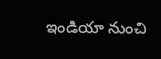ఇండియా నుంచి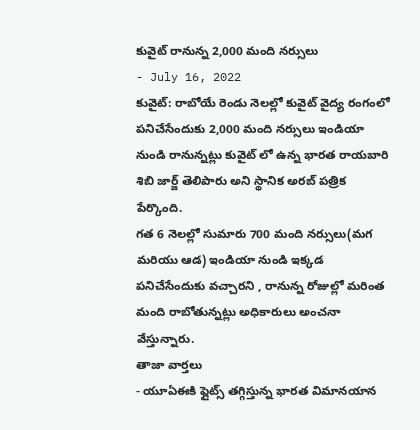కువైట్ రానున్న 2,000 మంది నర్సులు
- July 16, 2022
కువైట్: రాబోయే రెండు నెలల్లో కువైట్ వైద్య రంగంలో పనిచేసేందుకు 2,000 మంది నర్సులు ఇండియా నుండి రానున్నట్లు కువైట్ లో ఉన్న భారత రాయబారి శిబి జార్జ్ తెలిపారు అని స్థానిక అరబ్ పత్రిక పేర్కొంది.
గత 6 నెలల్లో సుమారు 700 మంది నర్సులు(మగ మరియు ఆడ) ఇండియా నుండి ఇక్కడ పనిచేసేందుకు వచ్చారని , రానున్న రోజుల్లో మరింత మంది రాబోతున్నట్లు అధికారులు అంచనా వేస్తున్నారు.
తాజా వార్తలు
- యూఏఈకి ఫ్లైట్స్ తగ్గిస్తున్న భారత విమానయాన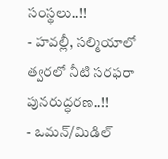సంస్థలు..!!
- హవల్లీ, సల్మియాలో త్వరలో నీటి సరఫరా పునరుద్ధరణ..!!
- ఒమన్/మిడిల్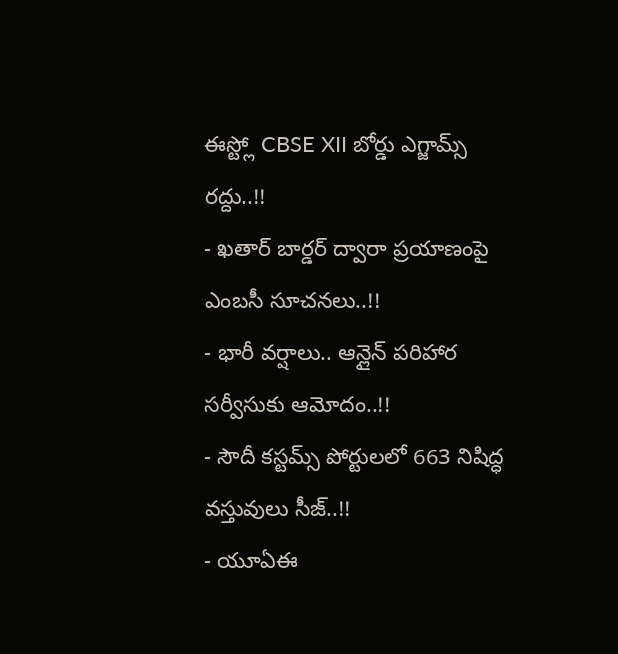ఈస్ట్లో CBSE XII బోర్డు ఎగ్జామ్స్ రద్దు..!!
- ఖతార్ బార్డర్ ద్వారా ప్రయాణంపై ఎంబసీ సూచనలు..!!
- భారీ వర్షాలు.. ఆన్లైన్ పరిహార సర్వీసుకు ఆమోదం..!!
- సౌదీ కస్టమ్స్ పోర్టులలో 663 నిషిద్ధ వస్తువులు సీజ్..!!
- యూఏఈ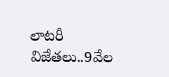లాటరీ విజేతలు..9వేల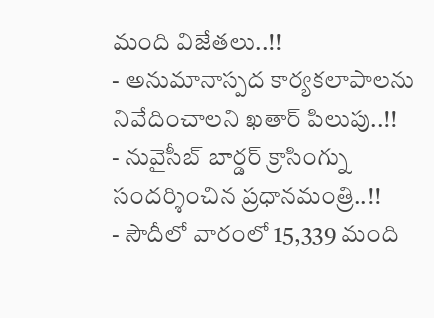మంది విజేతలు..!!
- అనుమానాస్పద కార్యకలాపాలను నివేదించాలని ఖతార్ పిలుపు..!!
- నువైసీబ్ బార్డర్ క్రాసింగ్ను సందర్శించిన ప్రధానమంత్రి..!!
- సౌదీలో వారంలో 15,339 మంది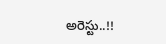అరెస్టు..!!